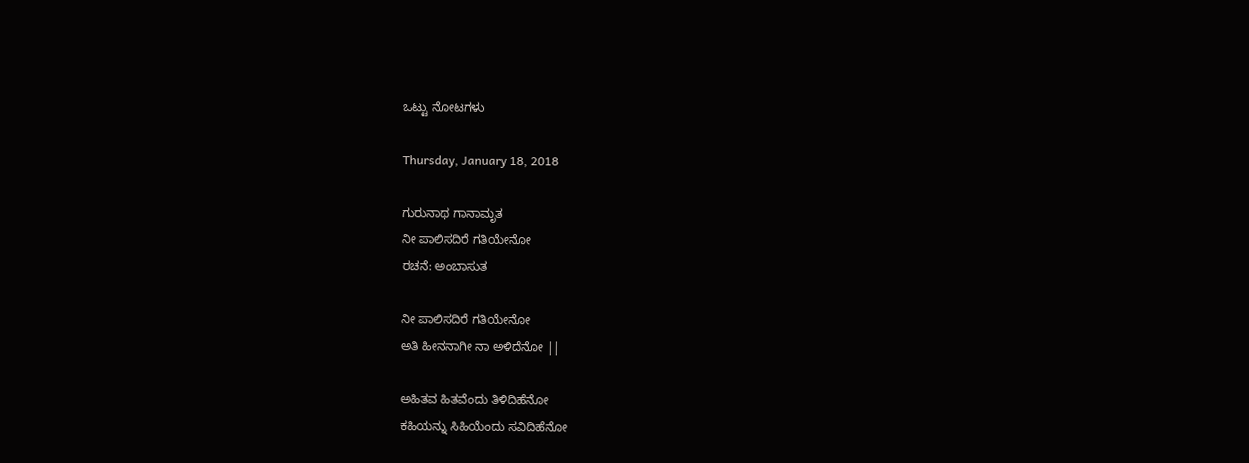ಒಟ್ಟು ನೋಟಗಳು

Thursday, January 18, 2018

ಗುರುನಾಥ ಗಾನಾಮೃತ
ನೀ ಪಾಲಿಸದಿರೆ ಗತಿಯೇನೋ
ರಚನೆ: ಅಂಬಾಸುತ

ನೀ ಪಾಲಿಸದಿರೆ ಗತಿಯೇನೋ
ಅತಿ ಹೀನನಾಗೀ ನಾ ಅಳಿದೆನೋ ||

ಅಹಿತವ ಹಿತವೆಂದು ತಿಳಿದಿಹೆನೋ
ಕಹಿಯನ್ನು ಸಿಹಿಯೆಂದು ಸವಿದಿಹೆನೋ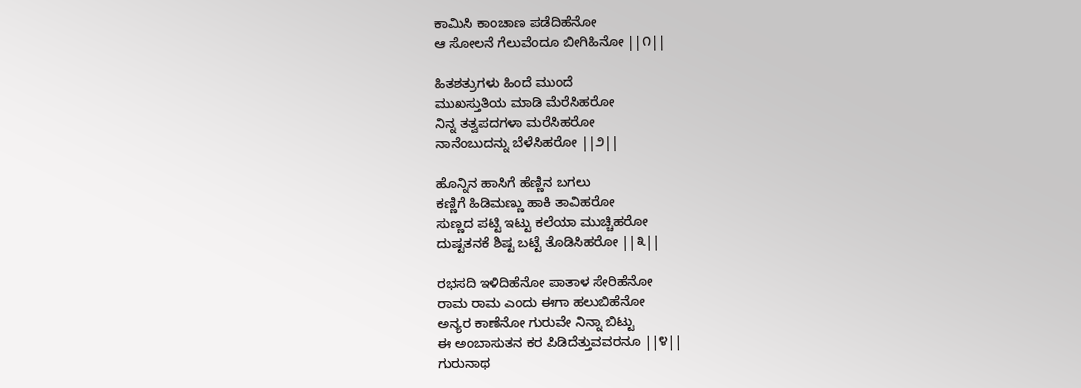ಕಾಮಿಸಿ ಕಾಂಚಾಣ ಪಡೆದಿಹೆನೋ
ಆ ಸೋಲನೆ ಗೆಲುವೆಂದೂ ಬೀಗಿಹಿನೋ ||೧||

ಹಿತಶತ್ರುಗಳು ಹಿಂದೆ ಮುಂದೆ
ಮುಖಸ್ತುತಿಯ ಮಾಡಿ ಮೆರೆಸಿಹರೋ
ನಿನ್ನ ತತ್ವಪದಗಳಾ ಮರೆಸಿಹರೋ
ನಾನೆಂಬುದನ್ನು ಬೆಳೆಸಿಹರೋ ||೨||

ಹೊನ್ನಿನ ಹಾಸಿಗೆ ಹೆಣ್ಣಿನ ಬಗಲು
ಕಣ್ಣಿಗೆ ಹಿಡಿಮಣ್ಣು ಹಾಕಿ ತಾವಿಹರೋ
ಸುಣ್ಣದ ಪಟ್ಟಿ ಇಟ್ಟು ಕಲೆಯಾ ಮುಚ್ಚಿಹರೋ
ದುಷ್ಟತನಕೆ ಶಿಷ್ಟ ಬಟ್ಟೆ ತೊಡಿಸಿಹರೋ ||೩||

ರಭಸದಿ ಇಳಿದಿಹೆನೋ ಪಾತಾಳ ಸೇರಿಹೆನೋ
ರಾಮ ರಾಮ ಎಂದು ಈಗಾ ಹಲುಬಿಹೆನೋ
ಅನ್ಯರ ಕಾಣೆನೋ ಗುರುವೇ ನಿನ್ನಾ ಬಿಟ್ಟು
ಈ ಅಂಬಾಸುತನ ಕರ ಪಿಡಿದೆತ್ತುವವರನೂ ||೪||
ಗುರುನಾಥ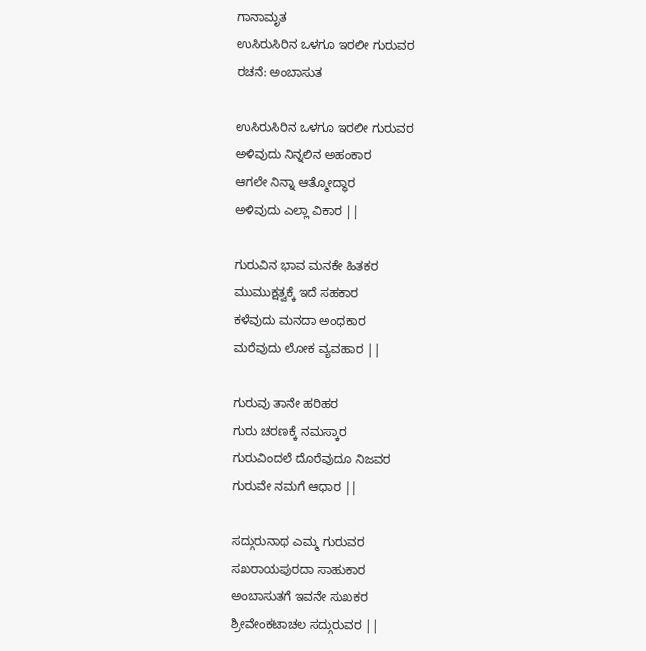ಗಾನಾಮೃತ
ಉಸಿರುಸಿರಿನ ಒಳಗೂ ಇರಲೀ ಗುರುವರ
ರಚನೆ: ಅಂಬಾಸುತ

ಉಸಿರುಸಿರಿನ ಒಳಗೂ ಇರಲೀ ಗುರುವರ
ಅಳಿವುದು ನಿನ್ನಲಿನ ಅಹಂಕಾರ
ಆಗಲೇ ನಿನ್ನಾ ಆತ್ಮೋದ್ಧಾರ
ಅಳಿವುದು ಎಲ್ಲಾ ವಿಕಾರ ||

ಗುರುವಿನ ಭಾವ ಮನಕೇ ಹಿತಕರ
ಮುಮುಕ್ಷತ್ವಕ್ಕೆ ಇದೆ ಸಹಕಾರ
ಕಳೆವುದು ಮನದಾ ಅಂಧಕಾರ
ಮರೆವುದು ಲೋಕ ವ್ಯವಹಾರ ||

ಗುರುವು ತಾನೇ ಹರಿಹರ
ಗುರು ಚರಣಕ್ಕೆ ನಮಸ್ಕಾರ
ಗುರುವಿಂದಲೆ ದೊರೆವುದೂ ನಿಜವರ
ಗುರುವೇ ನಮಗೆ ಆಧಾರ ||

ಸದ್ಗುರುನಾಥ ಎಮ್ಮ ಗುರುವರ
ಸಖರಾಯಪುರದಾ ಸಾಹುಕಾರ
ಅಂಬಾಸುತಗೆ ಇವನೇ ಸುಖಕರ
ಶ್ರೀವೇಂಕಟಾಚಲ ಸದ್ಗುರುವರ ||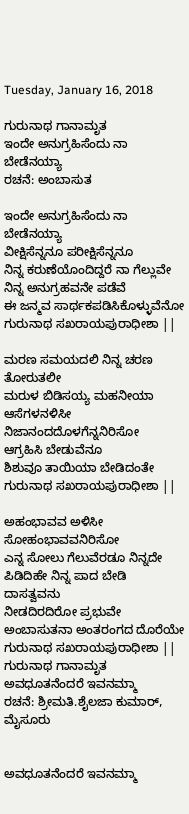Tuesday, January 16, 2018

ಗುರುನಾಥ ಗಾನಾಮೃತ
ಇಂದೇ ಅನುಗ್ರಹಿಸೆಂದು ನಾ ಬೇಡೆನಯ್ಯಾ
ರಚನೆ: ಅಂಬಾಸುತ

ಇಂದೇ ಅನುಗ್ರಹಿಸೆಂದು ನಾ ಬೇಡೆನಯ್ಯಾ
ವೀಕ್ಷಿಸೆನ್ನನೂ ಪರೀಕ್ಷಿಸೆನ್ನನೂ
ನಿನ್ನ ಕರುಣೆಯೊಂದಿದ್ದರೆ ನಾ ಗೆಲ್ಲುವೇ
ನಿನ್ನ ಅನುಗ್ರಹವನೇ ಪಡೆವೆ
ಈ ಜನ್ಮವ ಸಾರ್ಥಕಪಡಿಸಿಕೊಳ್ಳುವೆನೋ
ಗುರುನಾಥ ಸಖರಾಯಪುರಾಧೀಶಾ ||

ಮರಣ ಸಮಯದಲಿ ನಿನ್ನ ಚರಣ ತೋರುತಲೀ
ಮರುಳ ಬಿಡಿಸಯ್ಯ ಮಹನೀಯಾ
ಆಸೆಗಳನಳಿಸೀ ನಿಜಾನಂದದೊಳಗೆನ್ನನಿರಿಸೋ
ಆಗ್ರಹಿಸಿ ಬೇಡುವೆನೂ
ಶಿಶುವೂ ತಾಯಿಯಾ ಬೇಡಿದಂತೇ
ಗುರುನಾಥ ಸಖರಾಯಪುರಾಧೀಶಾ ||

ಅಹಂಭಾವವ ಅಳಿಸೀ ಸೋಹಂಭಾವವನಿರಿಸೋ
ಎನ್ನ ಸೋಲು ಗೆಲುವೆರಡೂ ನಿನ್ನದೇ
ಪಿಡಿದಿಹೇ ನಿನ್ನ ಪಾದ ಬೇಡಿ ದಾಸತ್ವವನು
ನೀಡದಿರದಿರೋ ಪ್ರಭುವೇ
ಅಂಬಾಸುತನಾ ಅಂತರಂಗದ ದೊರೆಯೇ
ಗುರುನಾಥ ಸಖರಾಯಪುರಾಧೀಶಾ ||
ಗುರುನಾಥ ಗಾನಾಮೃತ
ಅವಧೂತನೆಂದರೆ ಇವನಮ್ಮಾ
ರಚನೆ: ಶ್ರೀಮತಿ.ಶೈಲಜಾ ಕುಮಾರ್, ಮೈಸೂರು


ಅವಧೂತನೆಂದರೆ ಇವನಮ್ಮಾ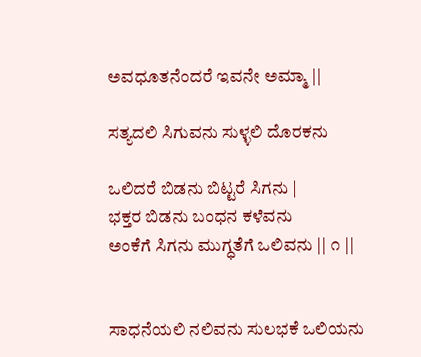ಅವಧೂತನೆಂದರೆ ಇವನೇ ಅಮ್ಮಾ ||

ಸತ್ಯದಲಿ ಸಿಗುವನು ಸುಳ್ಳಲಿ ದೊರಕನು

ಒಲಿದರೆ ಬಿಡನು ಬಿಟ್ಟರೆ ಸಿಗನು |
ಭಕ್ತರ ಬಿಡನು ಬಂಧನ ಕಳೆವನು
ಅಂಕೆಗೆ ಸಿಗನು ಮುಗ್ಧತೆಗೆ ಒಲಿವನು || ೧ ||


ಸಾಧನೆಯಲಿ ನಲಿವನು ಸುಲಭಕೆ ಒಲಿಯನು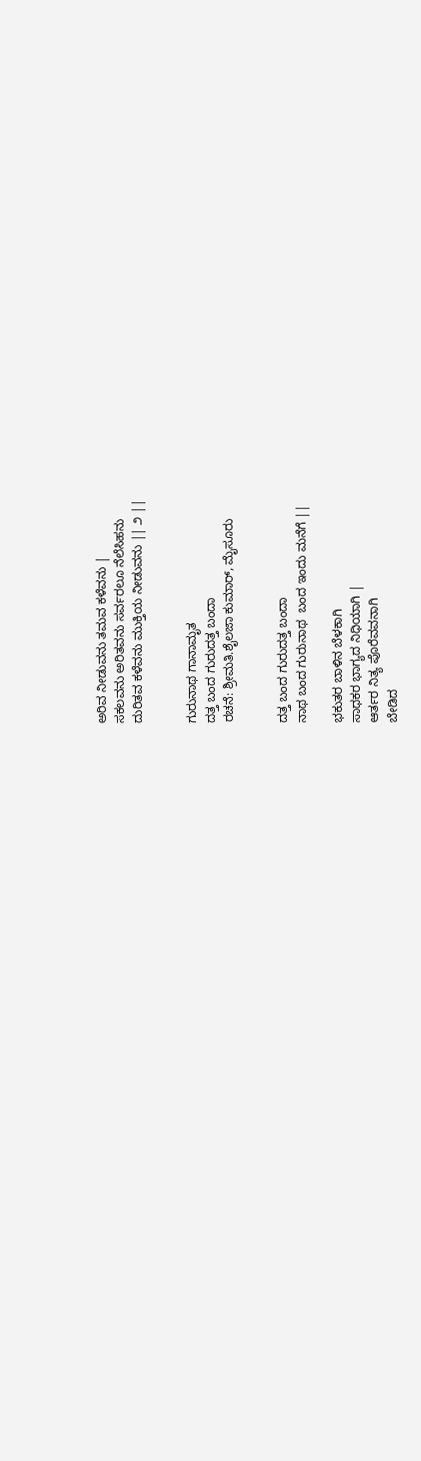ಅರಿವ ನೀಡುವನು ತಮವ ಕಳೆವನು |
ಸಕಲವನು ಅರಿತವನು ಸರ್ವರಲೂ ನೆಲೆಸಿಹನು
ದುರಿತವ ಕಳೆವನು ಮುಕ್ತಿಯ ನೀಡುವನು || ೨ ||


ಗುರುನಾಥ ಗಾನಾಮೃತ
ದತ್ತ ಬಂದ ಗುರುದತ್ತ ಬಂದಾ
ರಚನೆ: ಶ್ರೀಮತಿ.ಶೈಲಜಾ ಕುಮಾರ್, ಮೈಸೂರು


ದತ್ತ ಬಂದ ಗುರುದತ್ತ ಬಂದಾ
ನಾಥ ಬಂದ ಗುರುನಾಥ  ಬಂದ ಇಂದು ಮನೆಗೆ ||

ಭಕುತರ ಬಾಳಿನ ಬೆಳಕಾಗಿ
ಸಾಧಕರ ಭಾಗ್ಯದ ನಿಧಿಯಾಗಿ |
ಆರ್ತರ ನಿತ್ಯ ಪೊರೆವವನಾಗಿ
ಬೇಡಿದ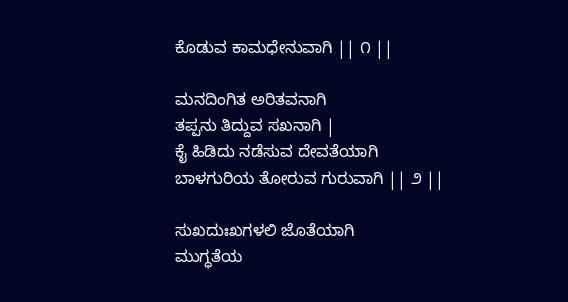ಕೊಡುವ ಕಾಮಧೇನುವಾಗಿ || ೧ ||

ಮನದಿಂಗಿತ ಅರಿತವನಾಗಿ
ತಪ್ಪನು ತಿದ್ದುವ ಸಖನಾಗಿ |
ಕೈ ಹಿಡಿದು ನಡೆಸುವ ದೇವತೆಯಾಗಿ
ಬಾಳಗುರಿಯ ತೋರುವ ಗುರುವಾಗಿ || ೨ ||

ಸುಖದುಃಖಗಳಲಿ ಜೊತೆಯಾಗಿ
ಮುಗ್ಧತೆಯ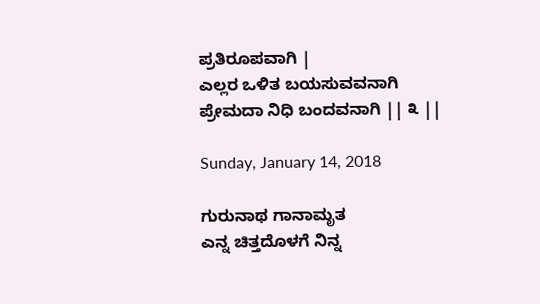ಪ್ರತಿರೂಪವಾಗಿ |
ಎಲ್ಲರ ಒಳಿತ ಬಯಸುವವನಾಗಿ
ಪ್ರೇಮದಾ ನಿಧಿ ಬಂದವನಾಗಿ || ೩ ||

Sunday, January 14, 2018

ಗುರುನಾಥ ಗಾನಾಮೃತ
ಎನ್ನ ಚಿತ್ತದೊಳಗೆ ನಿನ್ನ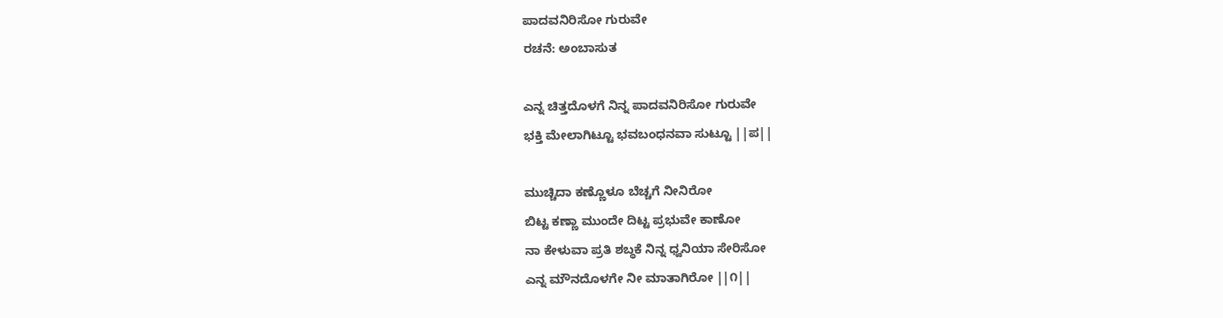ಪಾದವನಿರಿಸೋ ಗುರುವೇ
ರಚನೆ: ಅಂಬಾಸುತ

ಎನ್ನ ಚಿತ್ತದೊಳಗೆ ನಿನ್ನ ಪಾದವನಿರಿಸೋ ಗುರುವೇ
ಭಕ್ತಿ ಮೇಲಾಗಿಟ್ಟೂ ಭವಬಂಧನವಾ ಸುಟ್ಟೂ ||ಪ||

ಮುಚ್ಚಿದಾ ಕಣ್ಣೊಳೂ ಬೆಚ್ಚಗೆ ನೀನಿರೋ
ಬಿಟ್ಟ ಕಣ್ಣಾ ಮುಂದೇ ದಿಟ್ಟ ಪ್ರಭುವೇ ಕಾಣೋ
ನಾ ಕೇಳುವಾ ಪ್ರತಿ ಶಬ್ಧಕೆ ನಿನ್ನ ಧ್ವನಿಯಾ ಸೇರಿಸೋ
ಎನ್ನ ಮೌನದೊಳಗೇ ನೀ ಮಾತಾಗಿರೋ ||೧||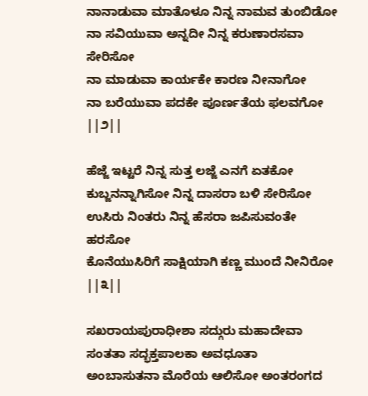ನಾನಾಡುವಾ ಮಾತೊಳೂ ನಿನ್ನ ನಾಮವ ತುಂಬಿಡೋ
ನಾ ಸವಿಯುವಾ ಅನ್ನದೀ ನಿನ್ನ ಕರುಣಾರಸವಾ ಸೇರಿಸೋ
ನಾ ಮಾಡುವಾ ಕಾರ್ಯಕೇ ಕಾರಣ ನೀನಾಗೋ
ನಾ ಬರೆಯುವಾ ಪದಕೇ ಪೂರ್ಣತೆಯ ಫಲವಗೋ ||೨||

ಹೆಜ್ಜೆ ಇಟ್ಟರೆ ನಿನ್ನ ಸುತ್ತ ಲಜ್ಜೆ ಎನಗೆ ಏತಕೋ
ಕುಬ್ಜನನ್ನಾಗಿಸೋ ನಿನ್ನ ದಾಸರಾ ಬಳಿ ಸೇರಿಸೋ
ಉಸಿರು ನಿಂತರು ನಿನ್ನ ಹೆಸರಾ ಜಪಿಸುವಂತೇ ಹರಸೋ
ಕೊನೆಯುಸಿರಿಗೆ ಸಾಕ್ಷಿಯಾಗಿ ಕಣ್ಣ ಮುಂದೆ ನೀನಿರೋ ||೩||

ಸಖರಾಯಪುರಾಧೀಶಾ ಸದ್ಗುರು ಮಹಾದೇವಾ
ಸಂತತಾ ಸದ್ಭಕ್ತಪಾಲಕಾ ಅವಧೂತಾ
ಅಂಬಾಸುತನಾ ಮೊರೆಯ ಆಲಿಸೋ ಅಂತರಂಗದ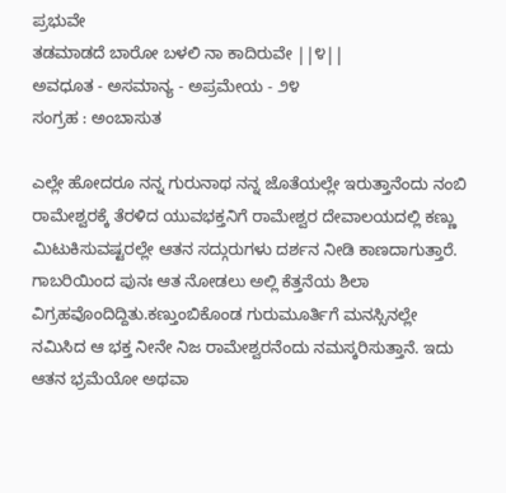ಪ್ರಭುವೇ
ತಡಮಾಡದೆ ಬಾರೋ ಬಳಲಿ ನಾ ಕಾದಿರುವೇ ||೪||
ಅವಧೂತ - ಅಸಮಾನ್ಯ - ಅಪ್ರಮೇಯ - ೨೪
ಸಂಗ್ರಹ : ಅಂಬಾಸುತ

ಎಲ್ಲೇ ಹೋದರೂ ನನ್ನ ಗುರುನಾಥ ನನ್ನ ಜೊತೆಯಲ್ಲೇ ಇರುತ್ತಾನೆಂದು ನಂಬಿ ರಾಮೇಶ್ವರಕ್ಕೆ ತೆರಳಿದ ಯುವಭಕ್ತನಿಗೆ ರಾಮೇಶ್ವರ ದೇವಾಲಯದಲ್ಲಿ ಕಣ್ಣು ಮಿಟುಕಿಸುವಷ್ಟರಲ್ಲೇ ಆತನ ಸದ್ಗುರುಗಳು ದರ್ಶನ ನೀಡಿ ಕಾಣದಾಗುತ್ತಾರೆ. ಗಾಬರಿಯಿಂದ ಪುನಃ ಆತ ನೋಡಲು ಅಲ್ಲಿ ಕೆತ್ತನೆಯ ಶಿಲಾ ವಿಗ್ರಹವೊಂದಿದ್ದಿತು.ಕಣ್ತುಂಬಿಕೊಂಡ ಗುರುಮೂರ್ತಿಗೆ ಮನಸ್ಸಿನಲ್ಲೇ ನಮಿಸಿದ ಆ ಭಕ್ತ ನೀನೇ ನಿಜ ರಾಮೇಶ್ವರನೆಂದು ನಮಸ್ಕರಿಸುತ್ತಾನೆ. ಇದು ಆತನ ಭ್ರಮೆಯೋ ಅಥವಾ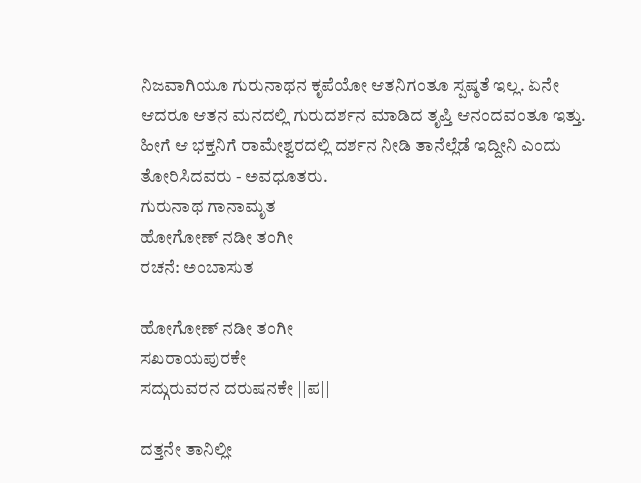ನಿಜವಾಗಿಯೂ ಗುರುನಾಥನ ಕೃಪೆಯೋ ಆತನಿಗಂತೂ ಸ್ಪಷ್ಠತೆ ಇಲ್ಲ. ಏನೇ ಆದರೂ ಆತನ ಮನದಲ್ಲಿ ಗುರುದರ್ಶನ ಮಾಡಿದ ತೃಪ್ತಿ ಆನಂದವಂತೂ ಇತ್ತು. ಹೀಗೆ ಆ ಭಕ್ತನಿಗೆ ರಾಮೇಶ್ವರದಲ್ಲಿ ದರ್ಶನ ನೀಡಿ ತಾನೆಲ್ಲೆಡೆ ಇದ್ದೀನಿ ಎಂದು ತೋರಿಸಿದವರು - ಅವಧೂತರು.
ಗುರುನಾಥ ಗಾನಾಮೃತ
ಹೋಗೋಣ್ ನಡೀ ತಂಗೀ
ರಚನೆ: ಅಂಬಾಸುತ

ಹೋಗೋಣ್ ನಡೀ ತಂಗೀ
ಸಖರಾಯಪುರಕೇ
ಸದ್ಗುರುವರನ ದರುಷನಕೇ ||ಪ||

ದತ್ತನೇ ತಾನಿಲ್ಲೀ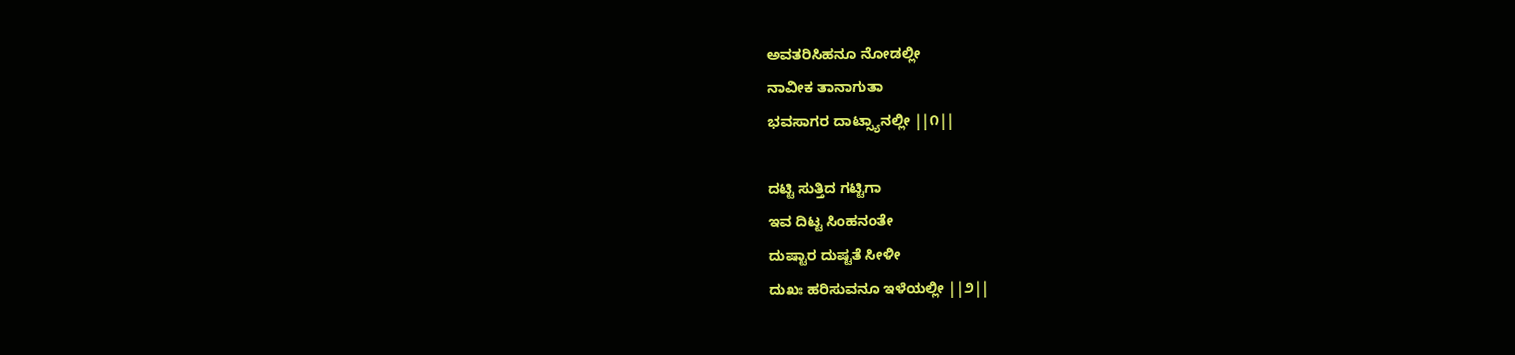ಅವತರಿಸಿಹನೂ ನೋಡಲ್ಲೀ
ನಾವೀಕ ತಾನಾಗುತಾ
ಭವಸಾಗರ ದಾಟ್ಸ್ಯಾನಲ್ಲೀ ||೧||

ದಟ್ಟಿ ಸುತ್ತಿದ ಗಟ್ಟಿಗಾ
ಇವ ದಿಟ್ಟ ಸಿಂಹನಂತೇ
ದುಷ್ಟಾರ ದುಷ್ಟತೆ ಸೀಳೀ
ದುಖಃ ಹರಿಸುವನೂ ಇಳೆಯಲ್ಲೀ ||೨||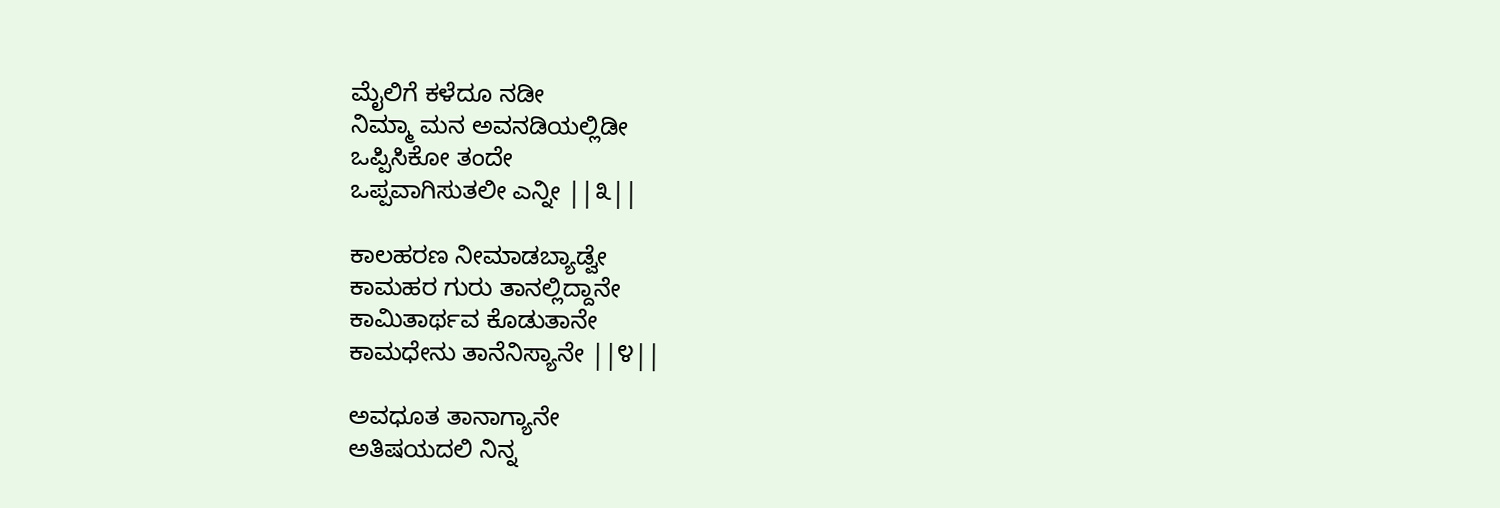ಮೈಲಿಗೆ ಕಳೆದೂ ನಡೀ
ನಿಮ್ಮಾ ಮನ ಅವನಡಿಯಲ್ಲಿಡೀ
ಒಪ್ಪಿಸಿಕೋ ತಂದೇ
ಒಪ್ಪವಾಗಿಸುತಲೀ ಎನ್ನೀ ||೩||

ಕಾಲಹರಣ ನೀಮಾಡಬ್ಯಾಡ್ವೇ
ಕಾಮಹರ ಗುರು ತಾನಲ್ಲಿದ್ದಾನೇ
ಕಾಮಿತಾರ್ಥವ ಕೊಡುತಾನೇ
ಕಾಮಧೇನು ತಾನೆನಿಸ್ಯಾನೇ ||೪||

ಅವಧೂತ ತಾನಾಗ್ಯಾನೇ
ಅತಿಷಯದಲಿ ನಿನ್ನ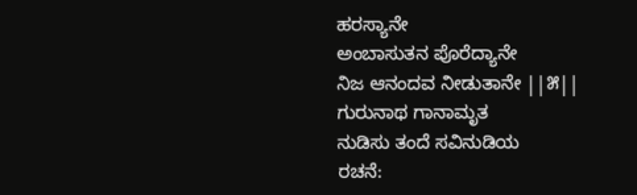ಹರಸ್ಯಾನೇ
ಅಂಬಾಸುತನ ಪೊರೆದ್ಯಾನೇ
ನಿಜ ಆನಂದವ ನೀಡುತಾನೇ ||೫||
ಗುರುನಾಥ ಗಾನಾಮೃತ
ನುಡಿಸು ತಂದೆ ಸವಿನುಡಿಯ
ರಚನೆ: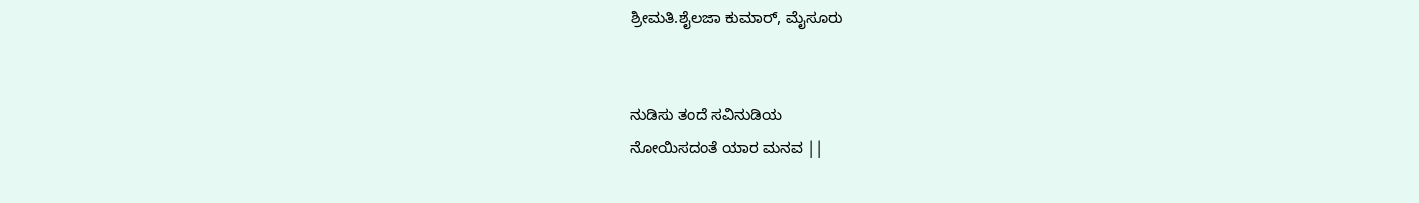ಶ್ರೀಮತಿ.ಶೈಲಜಾ ಕುಮಾರ್, ಮೈಸೂರು


ನುಡಿಸು ತಂದೆ ಸವಿನುಡಿಯ
ನೋಯಿಸದಂತೆ ಯಾರ ಮನವ ||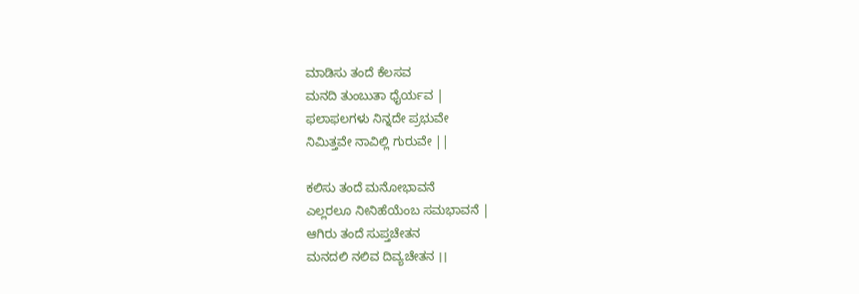ಮಾಡಿಸು ತಂದೆ ಕೆಲಸವ
ಮನದಿ ತುಂಬುತಾ ಧೈರ್ಯವ |
ಫಲಾಫಲಗಳು ನಿನ್ನದೇ ಪ್ರಭುವೇ
ನಿಮಿತ್ತವೇ ನಾವಿಲ್ಲಿ ಗುರುವೇ ||

ಕಲಿಸು ತಂದೆ ಮನೋಭಾವನೆ
ಎಲ್ಲರಲೂ ನೀನಿಹೆಯೆಂಬ ಸಮಭಾವನೆ |
ಆಗಿರು ತಂದೆ ಸುಪ್ತಚೇತನ
ಮನದಲಿ ನಲಿವ ದಿವ್ಯಚೇತನ ।।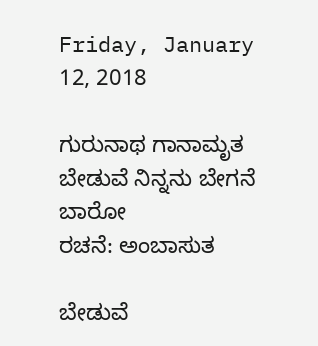Friday, January 12, 2018

ಗುರುನಾಥ ಗಾನಾಮೃತ
ಬೇಡುವೆ ನಿನ್ನನು ಬೇಗನೆ ಬಾರೋ
ರಚನೆ: ಅಂಬಾಸುತ

ಬೇಡುವೆ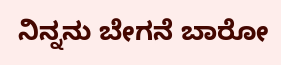ನಿನ್ನನು ಬೇಗನೆ ಬಾರೋ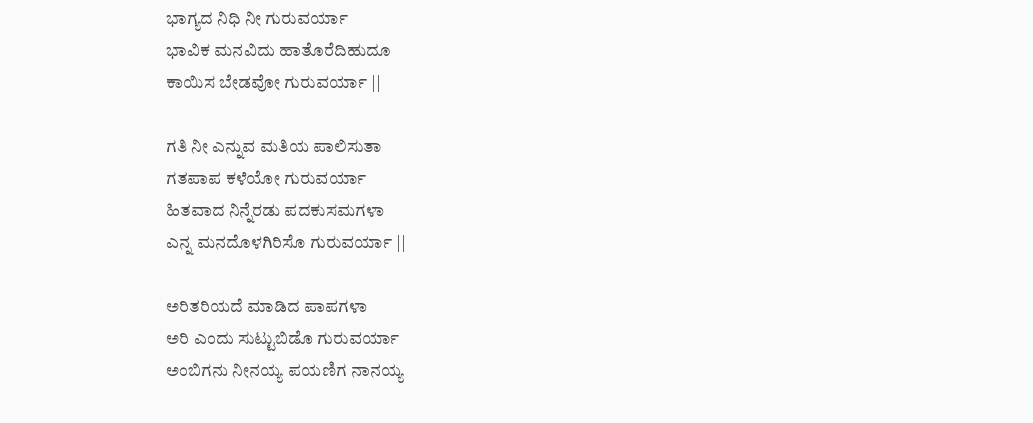ಭಾಗ್ಯದ ನಿಧಿ ನೀ ಗುರುವರ್ಯಾ
ಭಾವಿಕ ಮನವಿದು ಹಾತೊರೆದಿಹುದೂ
ಕಾಯಿಸ ಬೇಡವೋ ಗುರುವರ್ಯಾ ||

ಗತಿ ನೀ ಎನ್ನುವ ಮತಿಯ ಪಾಲಿಸುತಾ
ಗತಪಾಪ ಕಳೆಯೋ ಗುರುವರ್ಯಾ
ಹಿತವಾದ ನಿನ್ನೆರಡು ಪದಕುಸಮಗಳಾ
ಎನ್ನ ಮನದೊಳಗಿರಿಸೊ ಗುರುವರ್ಯಾ ||

ಅರಿತರಿಯದೆ ಮಾಡಿದ ಪಾಪಗಳಾ
ಅರಿ ಎಂದು ಸುಟ್ಟುಬಿಡೊ ಗುರುವರ್ಯಾ
ಅಂಬಿಗನು ನೀನಯ್ಯ ಪಯಣಿಗ ನಾನಯ್ಯ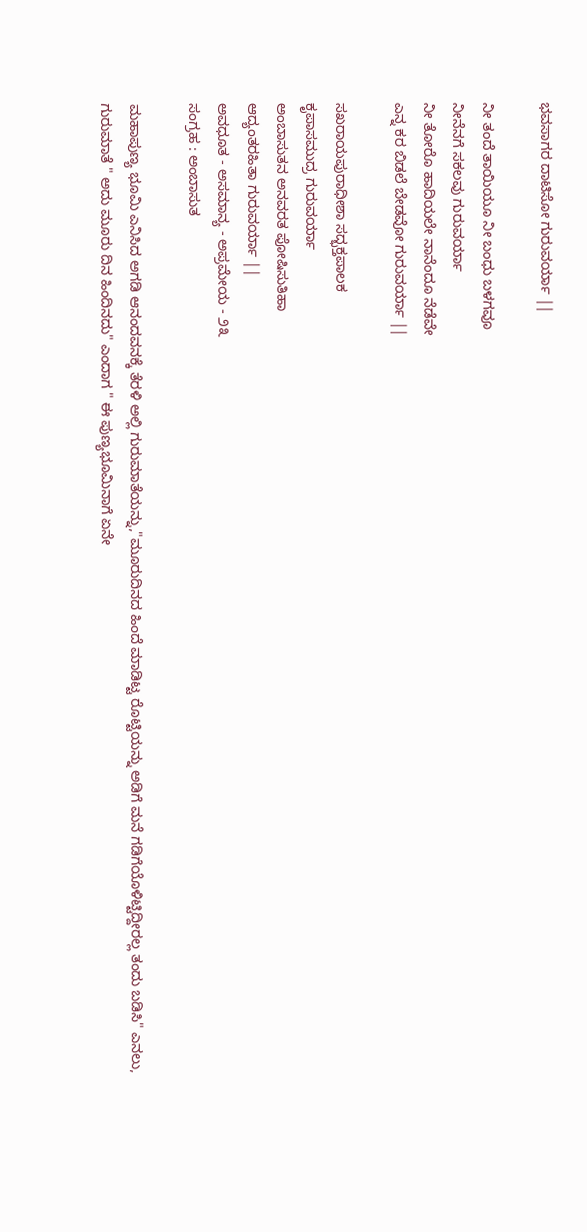ಭವಸಾಗರ ದಾಟಿಸೋ ಗುರುವರ್ಯಾ ||

ನೀ ತಂದೆ ತಾಯಿಯೂ ನೀ ಬಂಧು ಬಳಗವೂ
ನೀನೆನಗೆ ಸಕಲವು ಗುರುವರ್ಯಾ
ನೀ ತೋರೊ ಹಾದಿಯಲೇ ನಾನೆಂದೂ ನೆಡೆವೇ
ಎನ್ನ ಕರ ಬಿಡಲೆ ಬೇಡವೋ ಗುರುವರ್ಯಾ ||

ಸಖರಾಯಪುರಾಧೀಶಾ ಸದ್ಭಕ್ತಪಾಲಕ
ಕೃಪಾಸಮುದ್ರ ಗುರುವರ್ಯಾ
ಅಂಬಾಸುತನ ಅನವರತ ಪೋಷಿಸುತಿಹಾ
ಆದ್ಯಂತರಹಿತಾ ಗುರುವರ್ಯಾ ||
ಅವಧೂತ - ಅಸಮಾನ್ಯ - ಅಪ್ರಮೇಯ - ೨೩
ಸಂಗ್ರಹ : ಅಂಬಾಸುತ

ಮಹಾಪುಣ್ಯ ಭೂಮಿ ಎನಿಸಿದ ಅಗಡಿ ಆನಂದವನಕ್ಕೆ ತೆರಳಿ ಅಲ್ಲಿ ಗುರುಮಾತೆಯನ್ನು,"ಮೂರುದಿನದ ಹಿಂದೆ ಮಾಡಿಟ್ಟ ರೊಟ್ಟಿಯನ್ನು ಅಡಿಗೆ ಮನೆ ಗಡಿಗೆಯೊಳಿಟ್ಟಿದ್ದೀರಲ್ಲ ತಂದು ಬಡಿಸಿ" ಎನಲು, ಗುರುಮಾತೆ " ಅದು ಮೂರು ದಿನ ಹಿಂದಿನದು" ಎಂದಾಗ " ಈ ಪುಣ್ಯಭೂಮಿನಾಗೆ ಏನೇ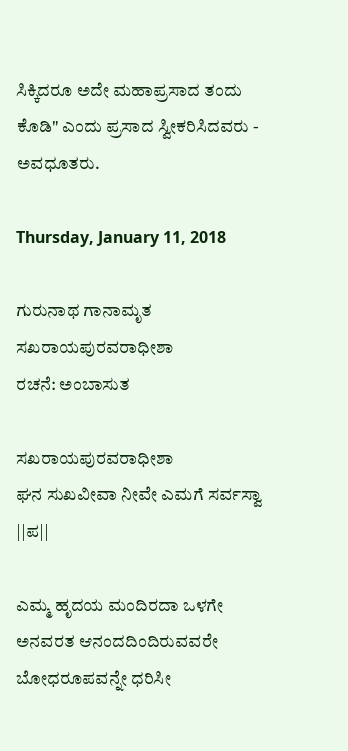ಸಿಕ್ಕಿದರೂ ಅದೇ ಮಹಾಪ್ರಸಾದ ತಂದು ಕೊಡಿ" ಎಂದು ಪ್ರಸಾದ ಸ್ವೀಕರಿಸಿದವರು - ಅವಧೂತರು.

Thursday, January 11, 2018

ಗುರುನಾಥ ಗಾನಾಮೃತ
ಸಖರಾಯಪುರವರಾಧೀಶಾ
ರಚನೆ: ಅಂಬಾಸುತ

ಸಖರಾಯಪುರವರಾಧೀಶಾ
ಘನ ಸುಖವೀವಾ ನೀವೇ ಎಮಗೆ ಸರ್ವಸ್ವಾ ||ಪ||

ಎಮ್ಮ ಹೃದಯ ಮಂದಿರದಾ ಒಳಗೇ
ಅನವರತ ಆನಂದದಿಂದಿರುವವರೇ
ಬೋಧರೂಪವನ್ನೇ ಧರಿಸೀ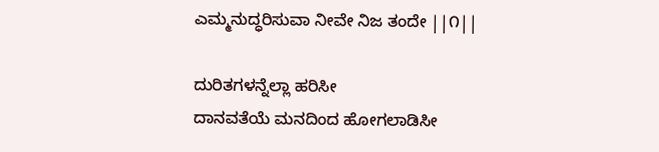ಎಮ್ಮನುದ್ಧರಿಸುವಾ ನೀವೇ ನಿಜ ತಂದೇ ||೧||

ದುರಿತಗಳನ್ನೆಲ್ಲಾ ಹರಿಸೀ
ದಾನವತೆಯೆ ಮನದಿಂದ ಹೋಗಲಾಡಿಸೀ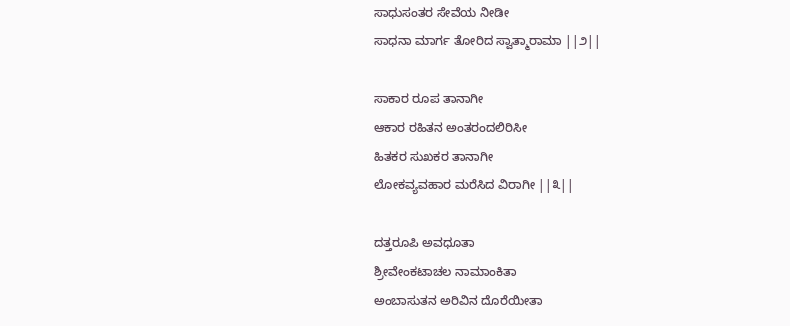ಸಾಧುಸಂತರ ಸೇವೆಯ ನೀಡೀ
ಸಾಧನಾ ಮಾರ್ಗ ತೋರಿದ ಸ್ವಾತ್ಮಾರಾಮಾ ||೨||

ಸಾಕಾರ ರೂಪ ತಾನಾಗೀ
ಆಕಾರ ರಹಿತನ ಅಂತರಂದಲಿರಿಸೀ
ಹಿತಕರ ಸುಖಕರ ತಾನಾಗೀ
ಲೋಕವ್ಯವಹಾರ ಮರೆಸಿದ ವಿರಾಗೀ ||೩||

ದತ್ತರೂಪಿ ಅವಧೂತಾ
ಶ್ರೀವೇಂಕಟಾಚಲ ನಾಮಾಂಕಿತಾ
ಅಂಬಾಸುತನ ಅರಿವಿನ ದೊರೆಯೀತಾ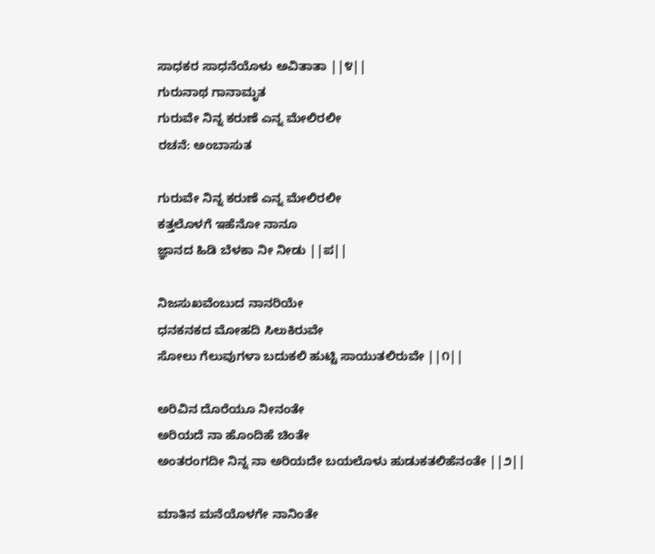ಸಾಧಕರ ಸಾಧನೆಯೊಳು ಅವಿತಾತಾ ||೪||
ಗುರುನಾಥ ಗಾನಾಮೃತ
ಗುರುವೇ ನಿನ್ನ ಕರುಣೆ ಎನ್ನ ಮೇಲಿರಲೀ
ರಚನೆ: ಅಂಬಾಸುತ

ಗುರುವೇ ನಿನ್ನ ಕರುಣೆ ಎನ್ನ ಮೇಲಿರಲೀ
ಕತ್ತಲೊಳಗೆ ಇಹೆನೋ ನಾನೂ
ಜ್ಞಾನದ ಹಿಡಿ ಬೆಳಕಾ ನೀ ನೀಡು ||ಪ||

ನಿಜಸುಖವೆಂಬುದ ನಾನರಿಯೇ
ಧನಕನಕದ ಮೋಹದಿ ಸಿಲುಕಿರುವೇ
ಸೋಲು ಗೆಲುವುಗಳಾ ಬದುಕಲಿ ಹುಟ್ಟಿ ಸಾಯುತಲಿರುವೇ ||೧||

ಅರಿವಿನ ದೊರೆಯೂ ನೀನಂತೇ
ಅರಿಯದೆ ನಾ ಹೊಂದಿಹೆ ಚಿಂತೇ
ಅಂತರಂಗದೀ ನಿನ್ನ ನಾ ಅರಿಯದೇ ಬಯಲೊಳು ಹುಡುಕತಲಿಹೆನಂತೇ ||೨||

ಮಾತಿನ ಮನೆಯೊಳಗೇ ನಾನಿಂತೇ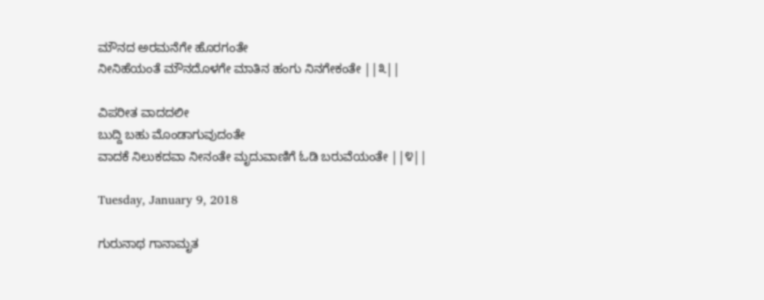ಮೌನದ ಅರಮನೆಗೇ ಹೊರಗಂತೇ
ನೀನಿಹೆಯಂತೆ ಮೌನದೊಳಗೇ ಮಾತಿನ ಹಂಗು ನಿನಗೇಕಂತೇ ||೩||

ವಿಪರೀತ ವಾದದಲೀ
ಬುದ್ದಿ ಬಹು ಮೊಂಡಾಗುವುದಂತೇ
ವಾದಕೆ ನಿಲುಕದವಾ ನೀನಂತೇ ಮೃದುವಾಣಿಗೆ ಓಡಿ ಬರುವೆಯಂತೇ ||೪||

Tuesday, January 9, 2018

ಗುರುನಾಥ ಗಾನಾಮೃತ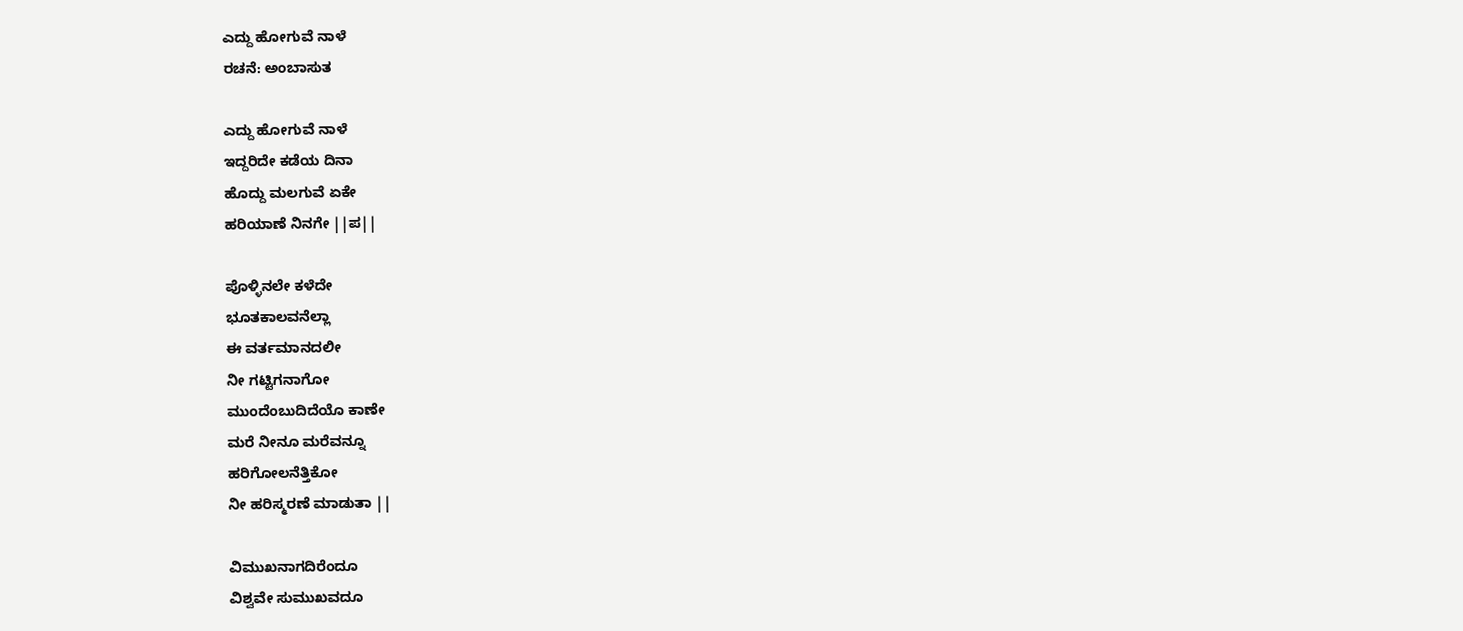ಎದ್ದು ಹೋಗುವೆ ನಾಳೆ
ರಚನೆ: ಅಂಬಾಸುತ

ಎದ್ದು ಹೋಗುವೆ ನಾಳೆ
ಇದ್ದರಿದೇ ಕಡೆಯ ದಿನಾ
ಹೊದ್ದು ಮಲಗುವೆ ಏಕೇ
ಹರಿಯಾಣೆ ನಿನಗೇ ||ಪ||

ಪೊಳ್ಳಿನಲೇ ಕಳೆದೇ
ಭೂತಕಾಲವನೆಲ್ಲಾ
ಈ ವರ್ತಮಾನದಲೀ
ನೀ ಗಟ್ಟಿಗನಾಗೋ
ಮುಂದೆಂಬುದಿದೆಯೊ ಕಾಣೇ
ಮರೆ ನೀನೂ ಮರೆವನ್ನೂ
ಹರಿಗೋಲನೆತ್ತಿಕೋ
ನೀ ಹರಿಸ್ಮರಣೆ ಮಾಡುತಾ ||

ವಿಮುಖನಾಗದಿರೆಂದೂ
ವಿಶ್ವವೇ ಸುಮುಖವದೂ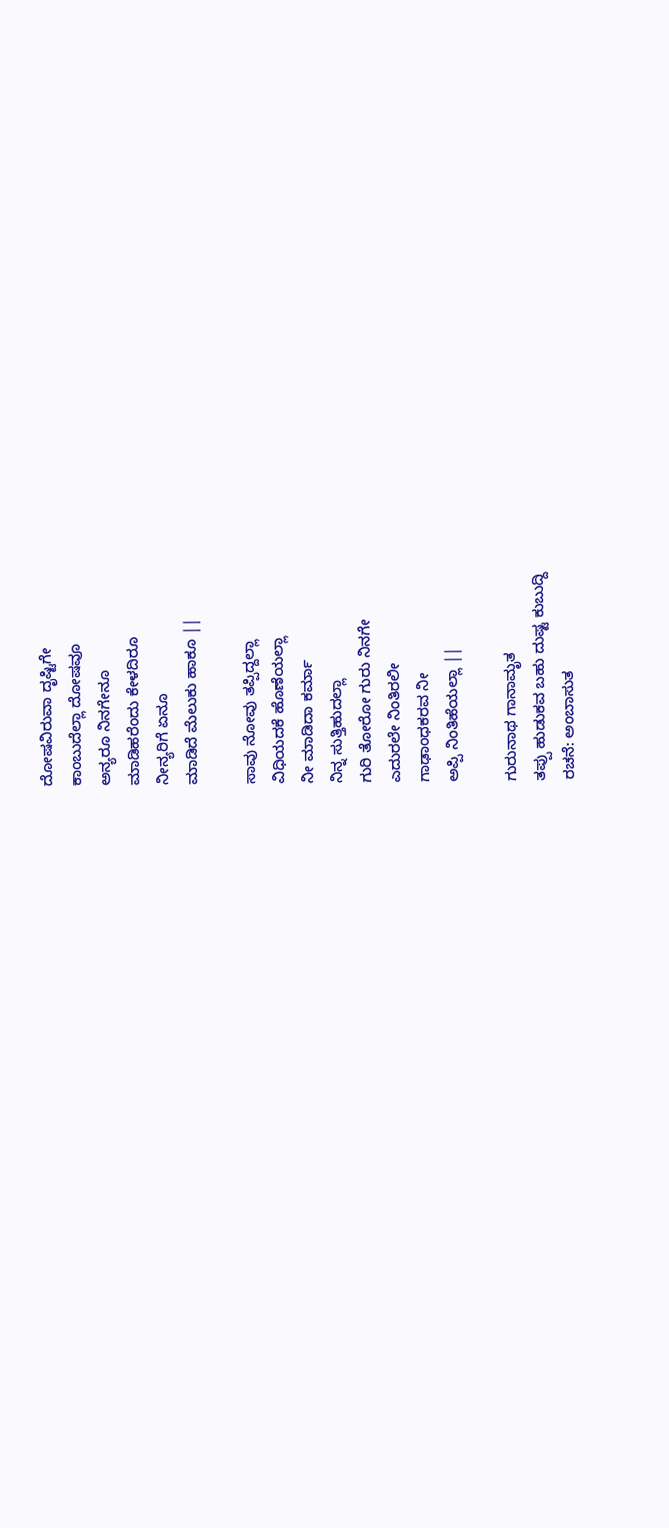ದೋಷವಿರುವಾ ದೃಷ್ಟಿಗೇ
ಕಾಂಬುದೆಲ್ಲಾ ದೋಷವೂ
ಅನ್ಯರೂ ನಿನಗೇನೂ
ಮಾಡಿಹರೆಂದು ಕೇಳದಿರೂ
ನೀನ್ಯರಿಗೆ ಏನೂ
ಮಾಡಿದೆ ಮೆಲುಕು ಹಾಕೂ ||

ಸಾವು ನೋವು ತಪ್ಪಿದ್ದಲ್ಲಾ
ವಿಧಿಯದಕೆ ಹೊಣೆಯಲ್ಲಾ
ನೀ ಮಾಡಿದಾ ಕರ್ಮಾ
ನಿನ್ನ ಸುತ್ತಿಹುದಲ್ಲಾ
ಗುರಿ ತೋರೋ ಗುರು ನಿನಗೇ
ಎದುರಲೇ ನಿಂತಿರಲೀ
ಗಾಢಾಂಧಕರವ ನೀ
ಅಪ್ಪಿ ನಿಂತಿಹೆಯಲ್ಲಾ ||

ಗುರುನಾಥ ಗಾನಾಮೃತ
ತಪ್ಪು ಹುಡುಕವ ಬಹು ದುಷ್ಟ ಕುಬುದ್ದಿ
ರಚನೆ: ಅಂಬಾಸುತ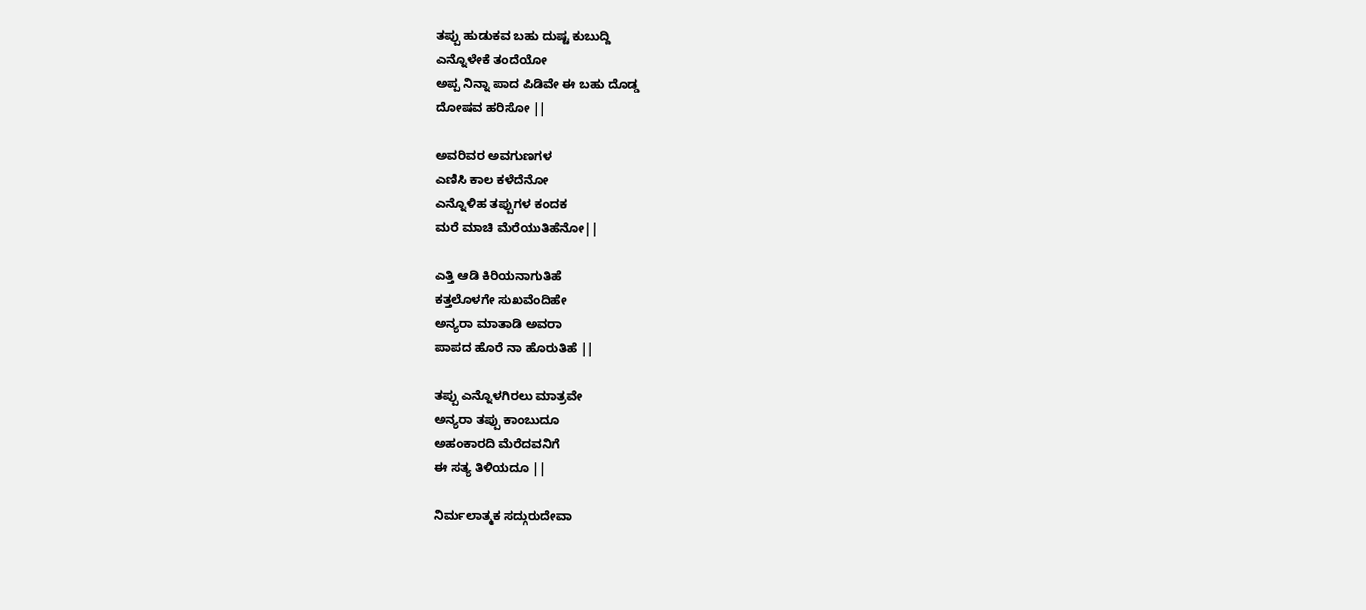ತಪ್ಪು ಹುಡುಕವ ಬಹು ದುಷ್ಟ ಕುಬುದ್ದಿ
ಎನ್ನೊಳೇಕೆ ತಂದೆಯೋ
ಅಪ್ಪ ನಿನ್ನಾ ಪಾದ ಪಿಡಿವೇ ಈ ಬಹು ದೊಡ್ಡ
ದೋಷವ ಹರಿಸೋ ||

ಅವರಿವರ ಅವಗುಣಗಳ
ಎಣಿಸಿ ಕಾಲ ಕಳೆದೆನೋ
ಎನ್ನೊಳಿಹ ತಪ್ಪುಗಳ ಕಂದಕ
ಮರೆ ಮಾಚಿ ಮೆರೆಯುತಿಹೆನೋ||

ಎತ್ತಿ ಆಡಿ ಕಿರಿಯನಾಗುತಿಹೆ
ಕತ್ತಲೊಳಗೇ ಸುಖವೆಂದಿಹೇ
ಅನ್ಯರಾ ಮಾತಾಡಿ ಅವರಾ
ಪಾಪದ ಹೊರೆ ನಾ ಹೊರುತಿಹೆ ||

ತಪ್ಪು ಎನ್ನೊಳಗಿರಲು ಮಾತ್ರವೇ
ಅನ್ಯರಾ ತಪ್ಪು ಕಾಂಬುದೂ
ಅಹಂಕಾರದಿ ಮೆರೆದವನಿಗೆ
ಈ ಸತ್ಯ ತಿಳಿಯದೂ ||

ನಿರ್ಮಲಾತ್ಮಕ ಸದ್ಗುರುದೇವಾ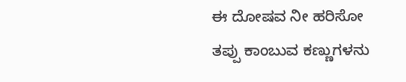ಈ ದೋಷವ ನೀ ಹರಿಸೋ
ತಪ್ಪು ಕಾಂಬುವ ಕಣ್ಣುಗಳನು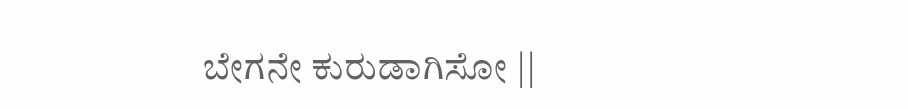ಬೇಗನೇ ಕುರುಡಾಗಿಸೋ ||